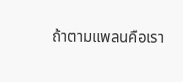ถ้าตามแพลนคือเรา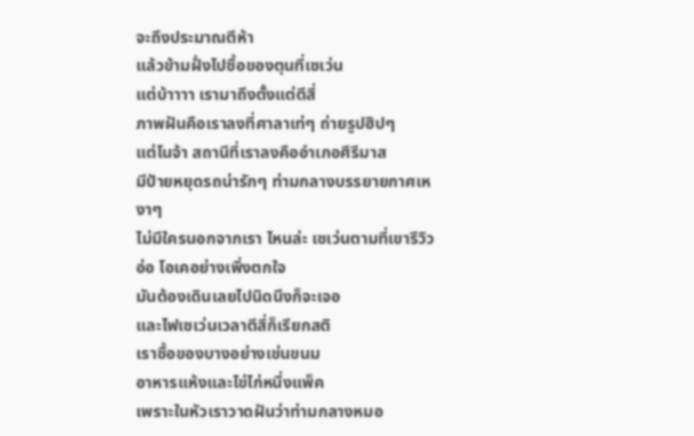จะถึงประมาณตีห้า
แล้วข้ามฝั่งไปซื้อของตุนที่เซเว่น
แต่บ้าาาา เรามาถึงตั้งแต่ตีสี่
ภาพฝันคือเราลงที่ศาลาเท่ๆ ถ่ายรูปฮิปๆ
แต่โนจ้า สถานีที่เราลงคืออำเภอศีรีมาส
มีป้ายหยุดรถน่ารักๆ ท่ามกลางบรรยายกาศเหงาๆ
ไม่มีใครนอกจากเรา ไหนล่ะ เซเว่นตามที่เขารีวิว
อ่อ โอเคอย่างเพิ่งตกใจ
มันต้องเดินเลยไปนิดนึงก็จะเจอ
และไฟเซเว่นเวลาตีสี่ก็เรียกสติ
เราซื้อของบางอย่างเช่นขนม
อาหารแห้งและไข่ไก่หนึ่งแพ็ค
เพราะในหัวเราวาดฝันว่าท่ามกลางหมอ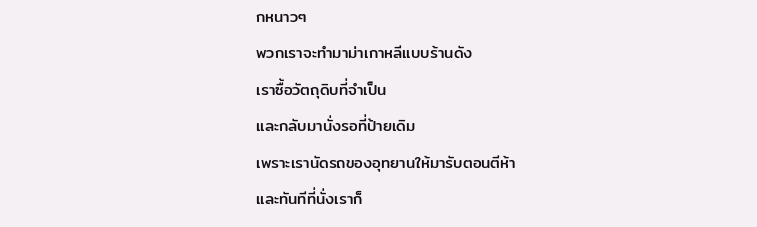กหนาวๆ
พวกเราจะทำมาม่าเกาหลีแบบร้านดัง
เราซื้อวัตถุดิบที่จำเป็น
และกลับมานั่งรอที่ป้ายเดิม
เพราะเรานัดรถของอุทยานให้มารับตอนตีห้า
และทันทีที่นั่งเราก็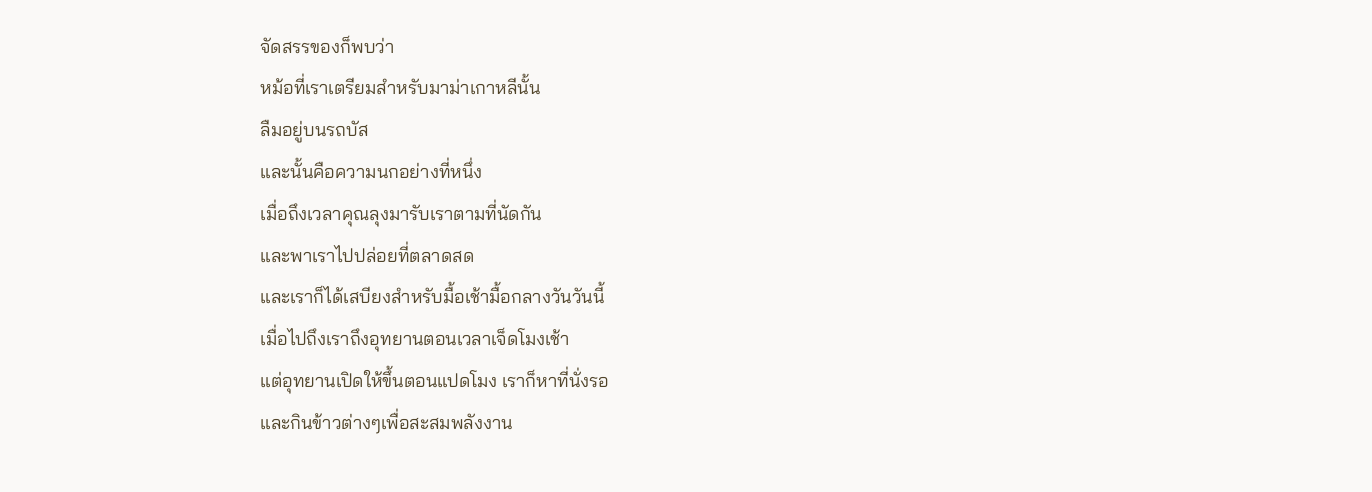จัดสรรของก็พบว่า
หม้อที่เราเตรียมสำหรับมาม่าเกาหลีนั้น
ลืมอยู่บนรถบัส
และนั้นคือความนกอย่างที่หนึ่ง
เมื่อถึงเวลาคุณลุงมารับเราตามที่นัดกัน
และพาเราไปปล่อยที่ตลาดสด
และเราก็ได้เสบียงสำหรับมื้อเช้ามื้อกลางวันวันนี้
เมื่อไปถึงเราถึงอุทยานตอนเวลาเจ็ดโมงเช้า
แต่อุทยานเปิดให้ขึ้นตอนแปดโมง เราก็หาที่นั่งรอ
และกินข้าวต่างๆเพื่อสะสมพลังงาน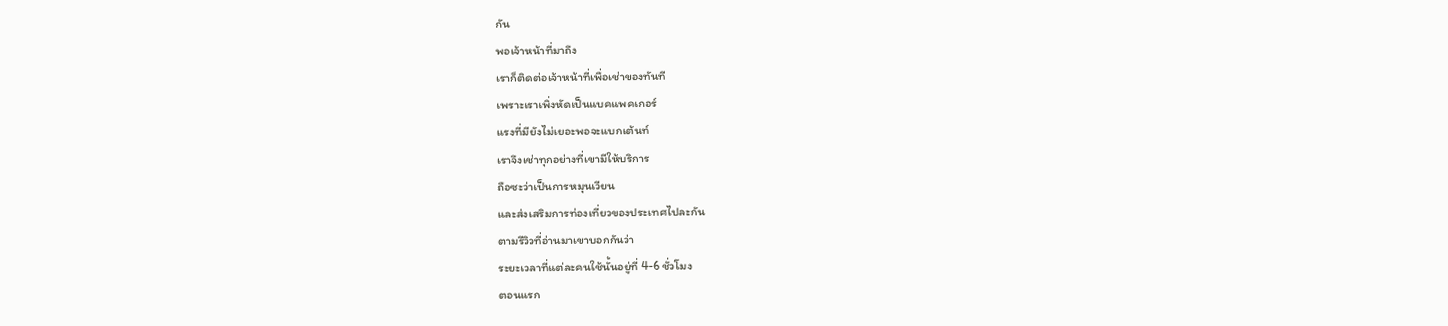กัน
พอเจ้าหน้าที่มาถึง
เราก็ติดต่อเจ้าหน้าที่เพื่อเช่าของทันที
เพราะเราเพิ่งหัดเป็นแบคแพคเกอร์
แรงที่มียังไม่เยอะพอจะแบกเต้นท์
เราจึงเช่าทุกอย่างที่เขามีให้บริการ
ถือซะว่าเป็นการหมุนเวียน
และส่งเสริมการท่องเที่ยวของประเทศไปละกัน
ตามรีวิวที่อ่านมาเขาบอกกันว่า
ระยะเวลาที่แต่ละคนใช้นั้นอยู่ที่ 4-6 ชั่วโมง
ตอนแรก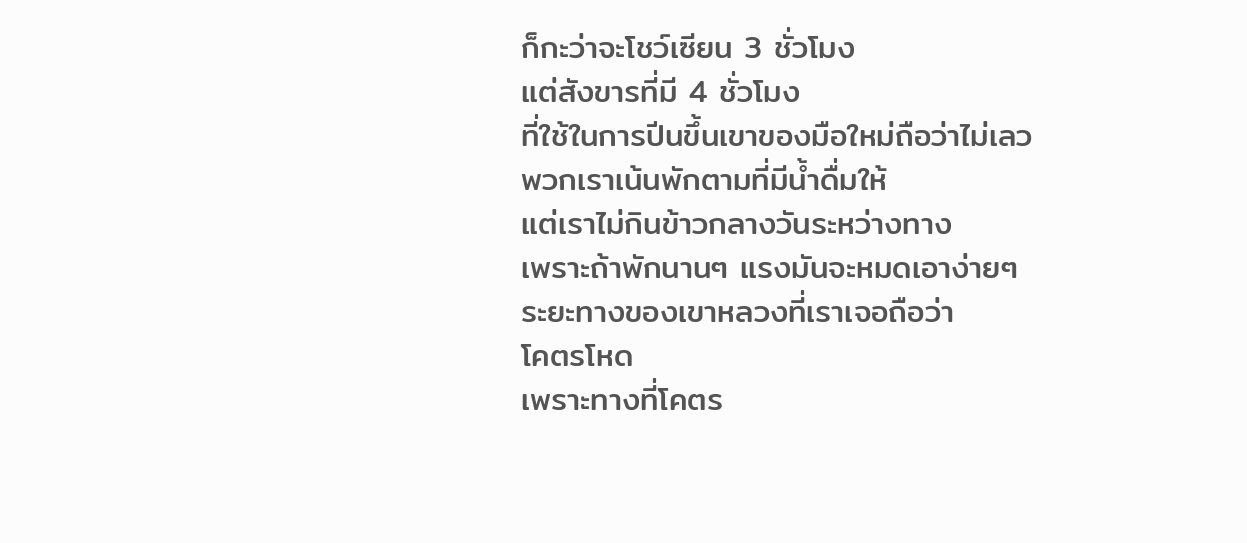ก็กะว่าจะโชว์เซียน 3 ชั่วโมง
แต่สังขารที่มี 4 ชั่วโมง
ที่ใช้ในการปีนขึ้นเขาของมือใหม่ถือว่าไม่เลว
พวกเราเน้นพักตามที่มีน้ำดื่มให้
แต่เราไม่กินข้าวกลางวันระหว่างทาง
เพราะถ้าพักนานๆ แรงมันจะหมดเอาง่ายๆ
ระยะทางของเขาหลวงที่เราเจอถือว่า
โคตรโหด
เพราะทางที่โคตร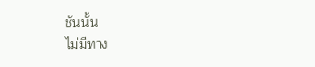ชันนั้น
ไม่มีทาง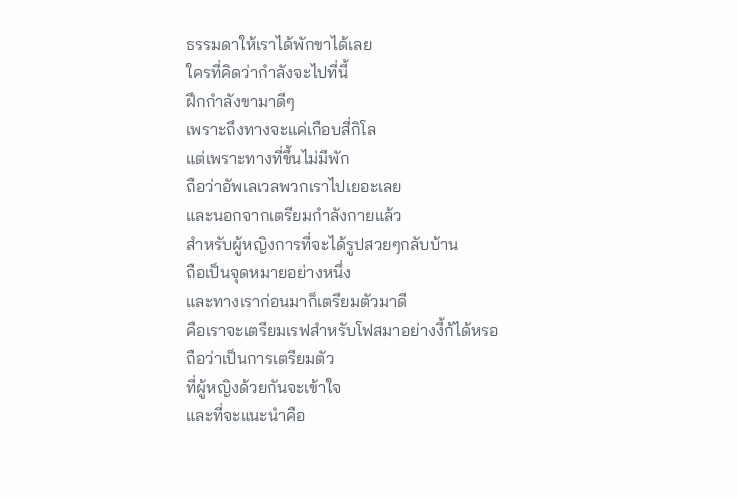ธรรมดาให้เราได้พักขาได้เลย
ใครที่คิดว่ากำลังจะไปที่นี้
ฝึกกำลังขามาดีๆ
เพราะถึงทางจะแค่เกือบสี่กิโล
แต่เพราะทางที่ขึ้นไม่มีพัก
ถือว่าอัพเลเวลพวกเราไปเยอะเลย
และนอกจากเตรียมกำลังกายแล้ว
สำหรับผู้หญิงการที่จะได้รูปสวยๆกลับบ้าน
ถือเป็นจุดหมายอย่างหนึ่ง
และทางเราก่อนมาก็เตรียมตัวมาดี
คือเราจะเตรียมเรฟสำหรับโฟสมาอย่างงี้ก้ได้หรอ
ถือว่าเป็นการเตรียมตัว
ที่ผู้หญิงด้วยกันจะเข้าใจ
และที่จะแนะนำคือ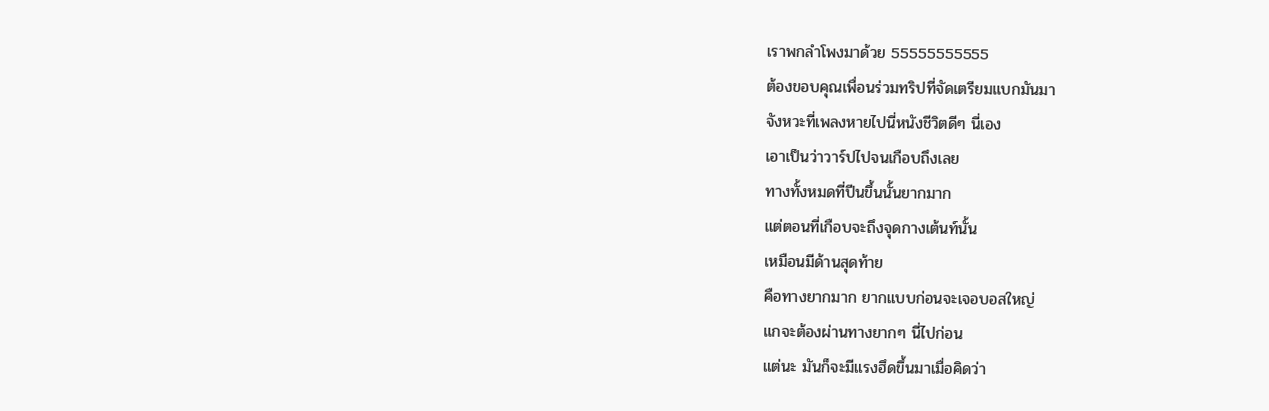เราพกลำโพงมาด้วย 55555555555
ต้องขอบคุณเพื่อนร่วมทริปที่จัดเตรียมแบกมันมา
จังหวะที่เพลงหายไปนี่หนังชีวิตดีๆ นี่เอง
เอาเป็นว่าวาร์ปไปจนเกือบถึงเลย
ทางทั้งหมดที่ปีนขึ้นนั้นยากมาก
แต่ตอนที่เกือบจะถึงจุดกางเต้นท์นั้น
เหมือนมีด้านสุดท้าย
คือทางยากมาก ยากแบบก่อนจะเจอบอสใหญ่
แกจะต้องผ่านทางยากๆ นี่ไปก่อน
แต่นะ มันก็จะมีแรงฮึดขึ้นมาเมื่อคิดว่า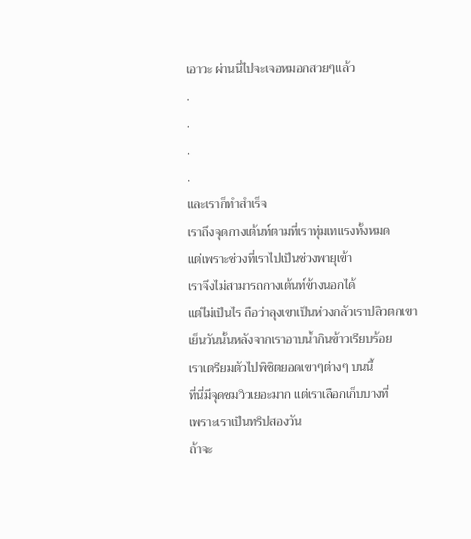เอาวะ ผ่านนี่ไปจะเจอหมอกสวยๆแล้ว
.
.
.
.
และเราก็ทำสำเร็จ
เราถึงจุดกางเต้นท์ตามที่เราทุ่มเทแรงทั้งหมด
แต่เพราะช่วงที่เราไปเป็นช่วงพายุเข้า
เราจึงไม่สามารถกางเต้นท์ข้างนอกได้
แต่ไม่เป็นไร ถือว่าลุงเขาเป็นห่วงกลัวเราปลิวตกเขา
เย็นวันนั้นหลังจากเราอาบน้ำกินข้าวเรียบร้อย
เราเตรียมตัวไปพิชิตยอดเขาๆต่างๆ บนนี้
ที่นี่มีจุดชมวิวเยอะมาก แต่เราเลือกเก็บบางที่
เพราะเราเป็นทริปสองวัน
ถ้าจะ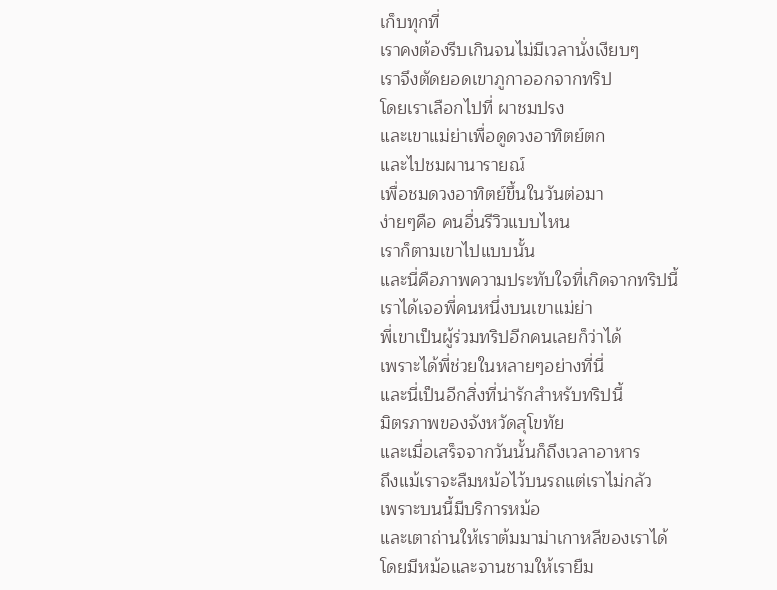เก็บทุกที่
เราคงต้องรีบเกินจนไม่มีเวลานั่งเงียบๆ
เราจึงตัดยอดเขาภูกาออกจากทริป
โดยเราเลือกไปที่ ผาชมปรง
และเขาแม่ย่าเพื่อดูดวงอาทิตย์ตก
และไปชมผานารายณ์
เพื่อชมดวงอาทิตย์ขึ้นในวันต่อมา
ง่ายๆคือ คนอื่นรีวิวแบบไหน
เราก็ตามเขาไปแบบนั้น
และนี่คือภาพความประทับใจที่เกิดจากทริปนี้
เราได้เจอพี่คนหนึ่งบนเขาแม่ย่า
พี่เขาเป็นผู้ร่วมทริปอีกคนเลยก็ว่าได้
เพราะได้พี่ช่วยในหลายๆอย่างที่นี่
และนี่เป็นอีกสิ่งที่น่ารักสำหรับทริปนี้
มิตรภาพของจังหวัดสุโขทัย
และเมื่อเสร็จจากวันนั้นก็ถึงเวลาอาหาร
ถึงแม้เราจะลืมหม้อไว้บนรถแต่เราไม่กลัว
เพราะบนนี้มีบริการหม้อ
และเตาถ่านให้เราต้มมาม่าเกาหลีของเราได้
โดยมีหม้อและจานชามให้เรายืม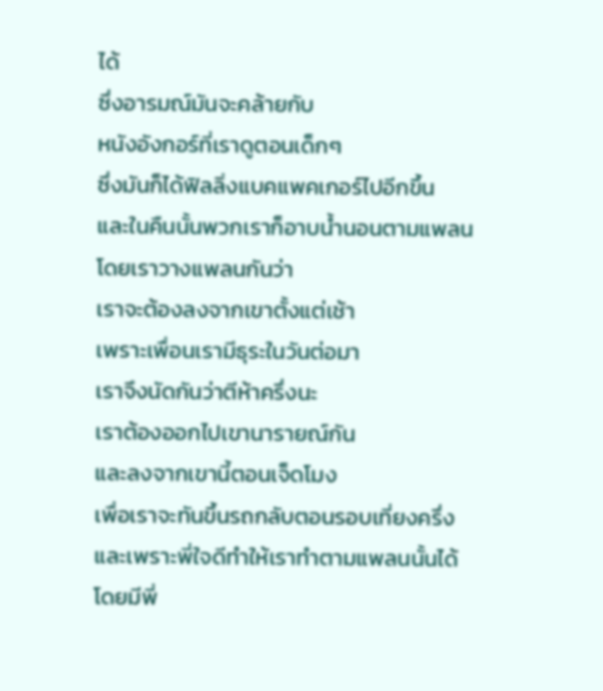ได้
ซึ่งอารมณ์มันจะคล้ายกับ
หนังอังกอร์ที่เราดูตอนเด็กๆ
ซึ่งมันก็ได้ฟิลลิ่งแบคแพคเกอร์ไปอีกขึ้น
และในคืนนั้นพวกเราก็อาบน้ำนอนตามแพลน
โดยเราวางแพลนกันว่า
เราจะต้องลงจากเขาตั้งแต่เช้า
เพราะเพื่อนเรามีธุระในวันต่อมา
เราจึงนัดกันว่าตีห้าครึ่งนะ
เราต้องออกไปเขานารายณ์กัน
และลงจากเขานี้ตอนเจ็ดโมง
เพื่อเราจะทันขึ้นรถกลับตอนรอบเที่ยงครึ่ง
และเพราะพี่ใจดีทำให้เราทำตามแพลนนั้นได้
โดยมีพี่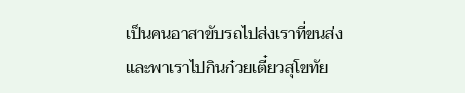เป็นคนอาสาขับรถไปส่งเราที่ขนส่ง
และพาเราไปกินก๋วยเตี๋ยวสุโขทัย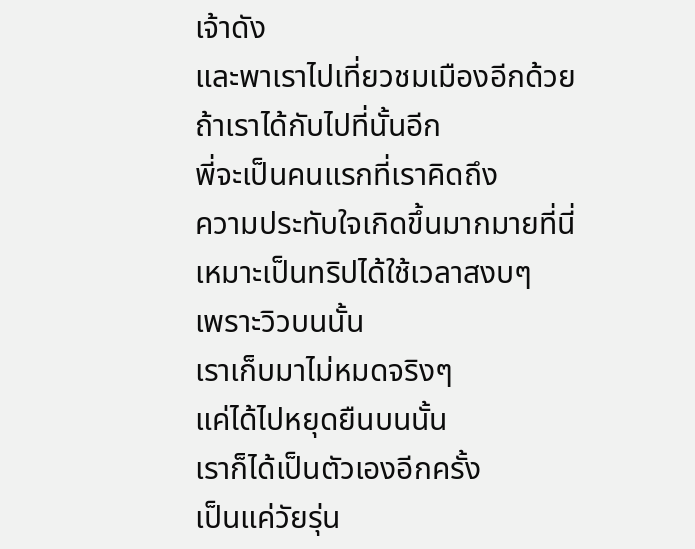เจ้าดัง
และพาเราไปเที่ยวชมเมืองอีกด้วย
ถ้าเราได้กับไปที่นั้นอีก
พี่จะเป็นคนแรกที่เราคิดถึง
ความประทับใจเกิดขึ้นมากมายที่นี่
เหมาะเป็นทริปได้ใช้เวลาสงบๆ
เพราะวิวบนนั้น
เราเก็บมาไม่หมดจริงๆ
แค่ได้ไปหยุดยืนบนนั้น
เราก็ได้เป็นตัวเองอีกครั้ง
เป็นแค่วัยรุ่น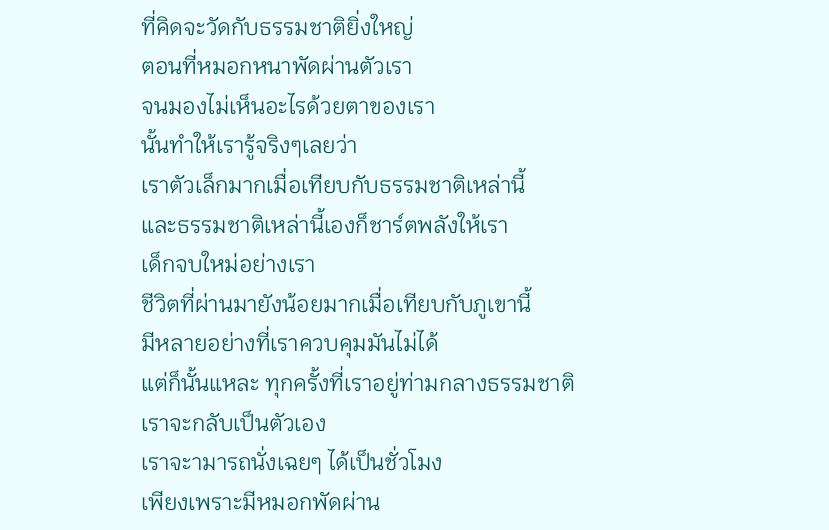ที่คิดจะวัดกับธรรมชาติยิ่งใหญ่
ตอนที่หมอกหนาพัดผ่านตัวเรา
จนมองไม่เห็นอะไรด้วยตาของเรา
นั้นทำให้เรารู้จริงๆเลยว่า
เราตัวเล็กมากเมื่อเทียบกับธรรมชาติเหล่านี้
และธรรมชาติเหล่านี้เองก็ชาร์ตพลังให้เรา
เด็กจบใหม่อย่างเรา
ชีวิตที่ผ่านมายังน้อยมากเมื่อเทียบกับภูเขานี้
มีหลายอย่างที่เราควบคุมมันไม่ได้
แต่ก็นั้นแหละ ทุกครั้งที่เราอยู่ท่ามกลางธรรมชาติ
เราจะกลับเป็นตัวเอง
เราจะามารถนั่งเฉยๆ ได้เป็นชั่วโมง
เพียงเพราะมีหมอกพัดผ่าน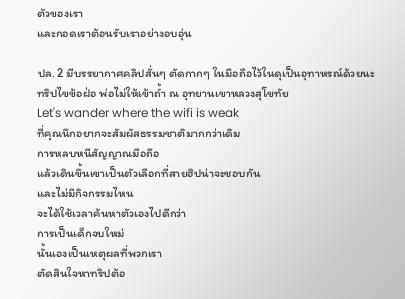ตัวของเรา
และกอดเราต้อนรับเราอย่างอบอุ่น

ปล. 2 มีบรรยากาศคลิปสั่นๆ ตัดกากๆ ในมือถือไว้ในดุเป็นอุทาหรณ์ด้วยนะ
ทริปไขข้อฝ่อ พ่อไม่ให้เข้าถ้ำ ณ อุทยานเขาหลวงสุโขทัย
Let's wander where the wifi is weak
ที่คุณนึกอยากจะสัมผัสธรรมชาติมากกว่าเดิม
การหลบหนีสัญญาณมือถือ
แล้วเดินขึ้นเขาเป็นตัวเลือกที่สายฮิปน่าจะชอบกัน
และไม่มีกิจกรรมไหน
จะได้ใช้เวลาค้นหาตัวเองไปดีกว่า
การเป็นเด็กจบใหม่
นั้นเองเป็นเหตุผลที่พวกเรา
ตัดสินใจหาทริปต้อ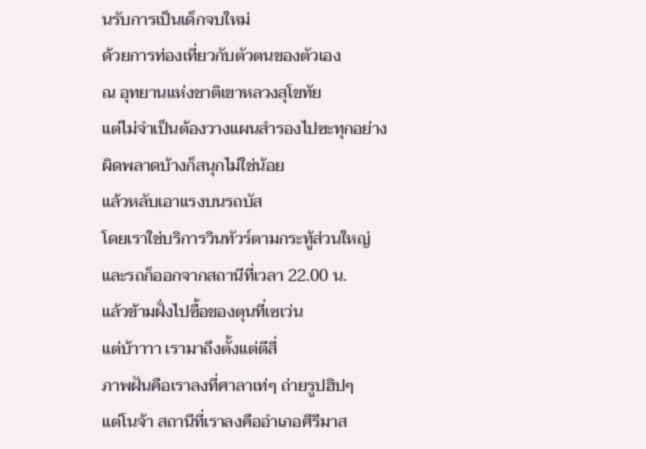นรับการเป็นเด็กจบใหม่
ด้วยการท่องเที่ยวกับตัวตนของตัวเอง
ณ อุทยานแห่งชาติเขาหลวงสุโขทัย
แต่ไม่จำเป็นต้องวางแผนสำรองไปซะทุกอย่าง
ผิดพลาดบ้างก็สนุกไม่ใช่น้อย
แล้วหลับเอาแรงบนรถบัส
โดยเราใช่บริการวินทัวร์ตามกระทู้ส่วนใหญ่
และรถก็ออกจากสถานีที่เวลา 22.00 น.
แล้วข้ามฝั่งไปซื้อของตุนที่เซเว่น
แต่บ้าาาา เรามาถึงตั้งแต่ตีสี่
ภาพฝันคือเราลงที่ศาลาเท่ๆ ถ่ายรูปฮิปๆ
แต่โนจ้า สถานีที่เราลงคืออำเภอศีรีมาส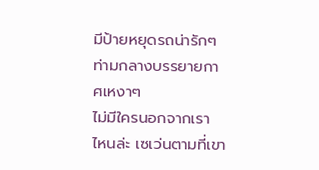มีป้ายหยุดรถน่ารักๆ ท่ามกลางบรรยายกาศเหงาๆ
ไม่มีใครนอกจากเรา ไหนล่ะ เซเว่นตามที่เขา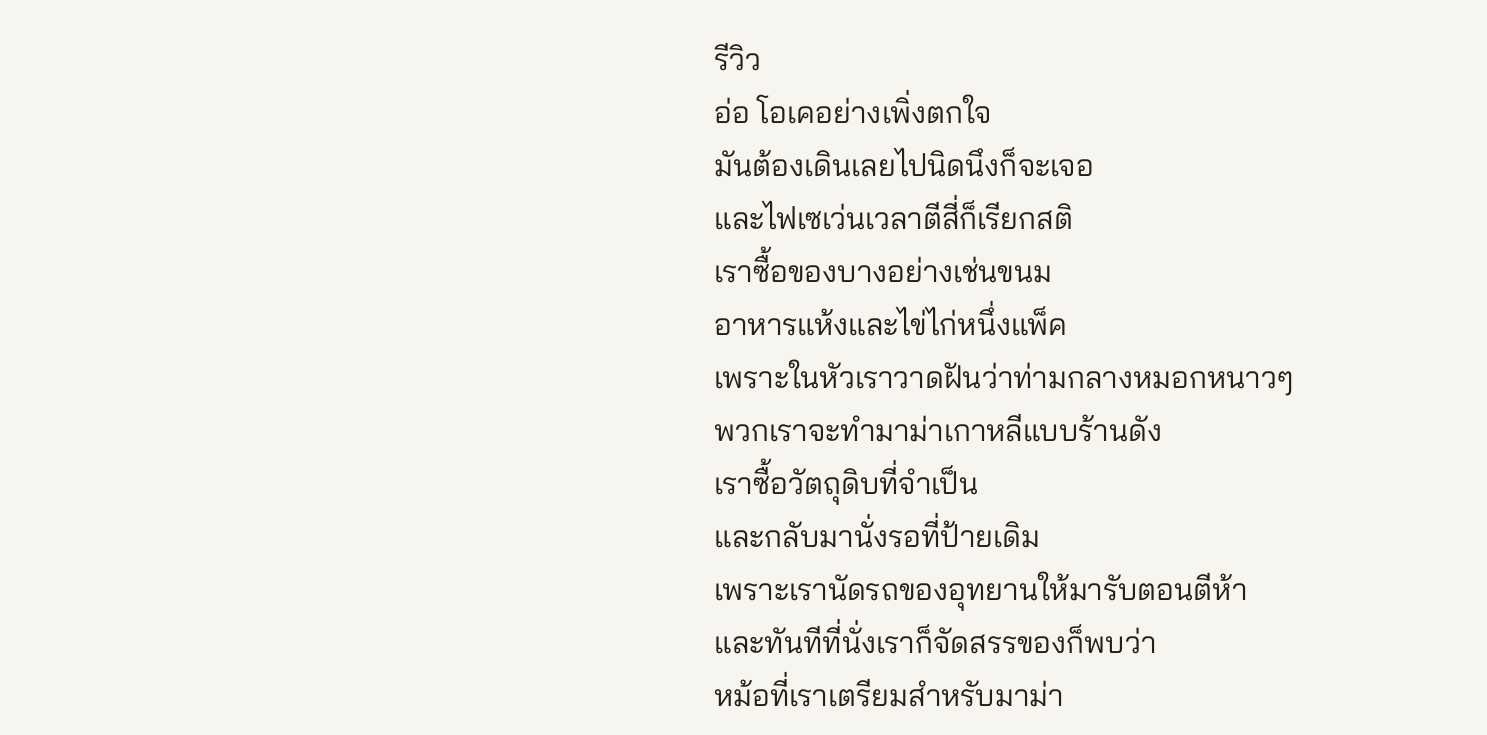รีวิว
อ่อ โอเคอย่างเพิ่งตกใจ
มันต้องเดินเลยไปนิดนึงก็จะเจอ
และไฟเซเว่นเวลาตีสี่ก็เรียกสติ
เราซื้อของบางอย่างเช่นขนม
อาหารแห้งและไข่ไก่หนึ่งแพ็ค
เพราะในหัวเราวาดฝันว่าท่ามกลางหมอกหนาวๆ
พวกเราจะทำมาม่าเกาหลีแบบร้านดัง
เราซื้อวัตถุดิบที่จำเป็น
และกลับมานั่งรอที่ป้ายเดิม
เพราะเรานัดรถของอุทยานให้มารับตอนตีห้า
และทันทีที่นั่งเราก็จัดสรรของก็พบว่า
หม้อที่เราเตรียมสำหรับมาม่า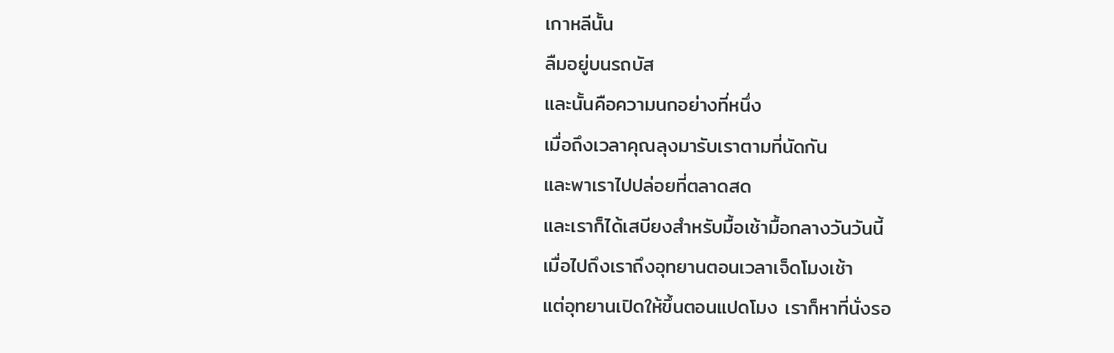เกาหลีนั้น
ลืมอยู่บนรถบัส
และนั้นคือความนกอย่างที่หนึ่ง
เมื่อถึงเวลาคุณลุงมารับเราตามที่นัดกัน
และพาเราไปปล่อยที่ตลาดสด
และเราก็ได้เสบียงสำหรับมื้อเช้ามื้อกลางวันวันนี้
เมื่อไปถึงเราถึงอุทยานตอนเวลาเจ็ดโมงเช้า
แต่อุทยานเปิดให้ขึ้นตอนแปดโมง เราก็หาที่นั่งรอ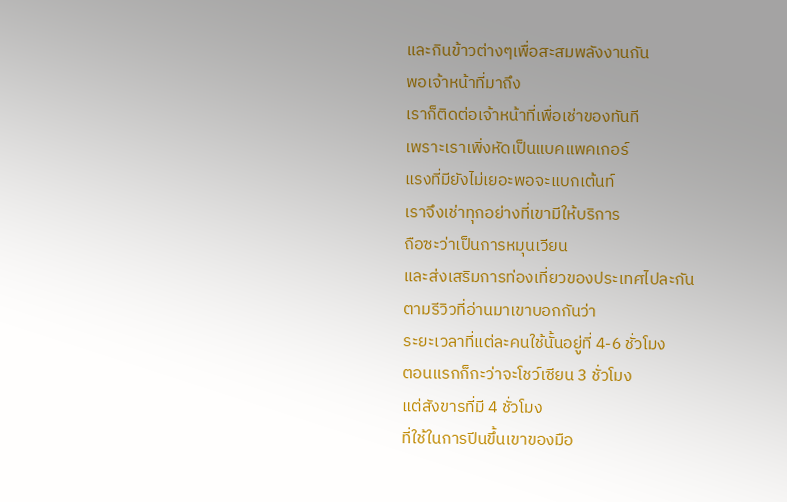และกินข้าวต่างๆเพื่อสะสมพลังงานกัน
พอเจ้าหน้าที่มาถึง
เราก็ติดต่อเจ้าหน้าที่เพื่อเช่าของทันที
เพราะเราเพิ่งหัดเป็นแบคแพคเกอร์
แรงที่มียังไม่เยอะพอจะแบกเต้นท์
เราจึงเช่าทุกอย่างที่เขามีให้บริการ
ถือซะว่าเป็นการหมุนเวียน
และส่งเสริมการท่องเที่ยวของประเทศไปละกัน
ตามรีวิวที่อ่านมาเขาบอกกันว่า
ระยะเวลาที่แต่ละคนใช้นั้นอยู่ที่ 4-6 ชั่วโมง
ตอนแรกก็กะว่าจะโชว์เซียน 3 ชั่วโมง
แต่สังขารที่มี 4 ชั่วโมง
ที่ใช้ในการปีนขึ้นเขาของมือ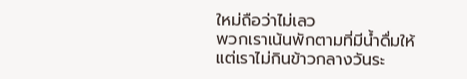ใหม่ถือว่าไม่เลว
พวกเราเน้นพักตามที่มีน้ำดื่มให้
แต่เราไม่กินข้าวกลางวันระ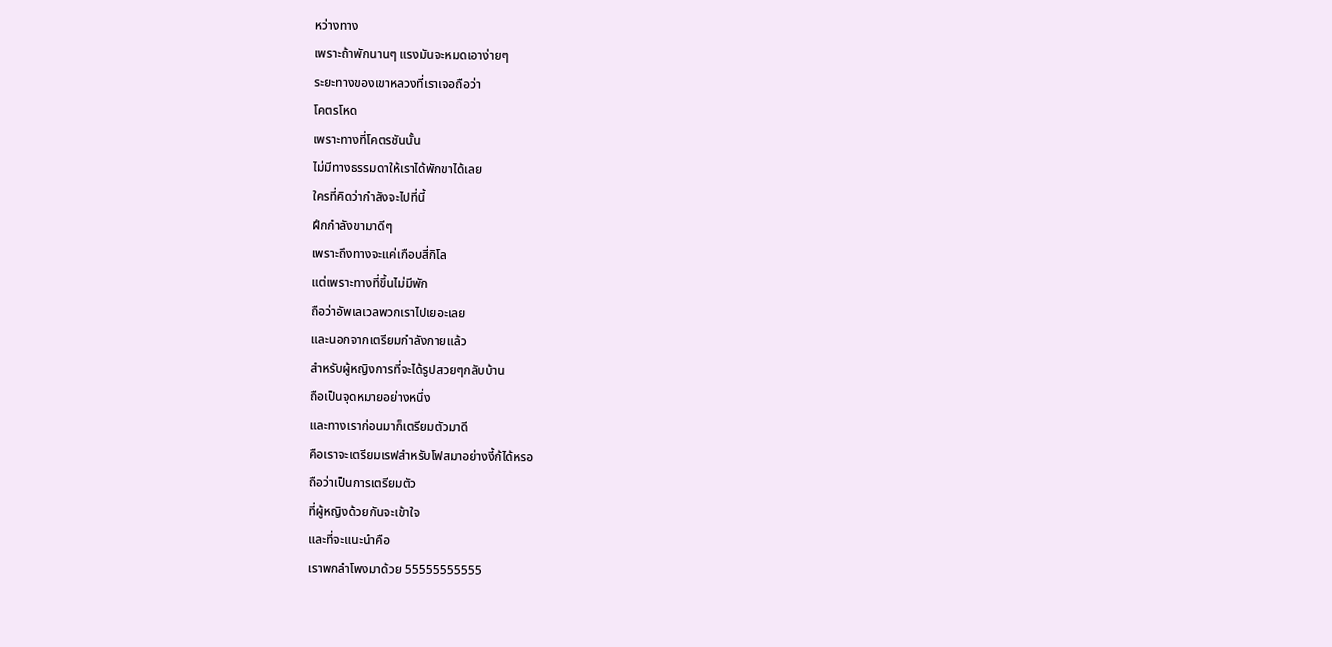หว่างทาง
เพราะถ้าพักนานๆ แรงมันจะหมดเอาง่ายๆ
ระยะทางของเขาหลวงที่เราเจอถือว่า
โคตรโหด
เพราะทางที่โคตรชันนั้น
ไม่มีทางธรรมดาให้เราได้พักขาได้เลย
ใครที่คิดว่ากำลังจะไปที่นี้
ฝึกกำลังขามาดีๆ
เพราะถึงทางจะแค่เกือบสี่กิโล
แต่เพราะทางที่ขึ้นไม่มีพัก
ถือว่าอัพเลเวลพวกเราไปเยอะเลย
และนอกจากเตรียมกำลังกายแล้ว
สำหรับผู้หญิงการที่จะได้รูปสวยๆกลับบ้าน
ถือเป็นจุดหมายอย่างหนึ่ง
และทางเราก่อนมาก็เตรียมตัวมาดี
คือเราจะเตรียมเรฟสำหรับโฟสมาอย่างงี้ก้ได้หรอ
ถือว่าเป็นการเตรียมตัว
ที่ผู้หญิงด้วยกันจะเข้าใจ
และที่จะแนะนำคือ
เราพกลำโพงมาด้วย 55555555555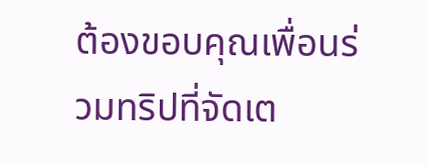ต้องขอบคุณเพื่อนร่วมทริปที่จัดเต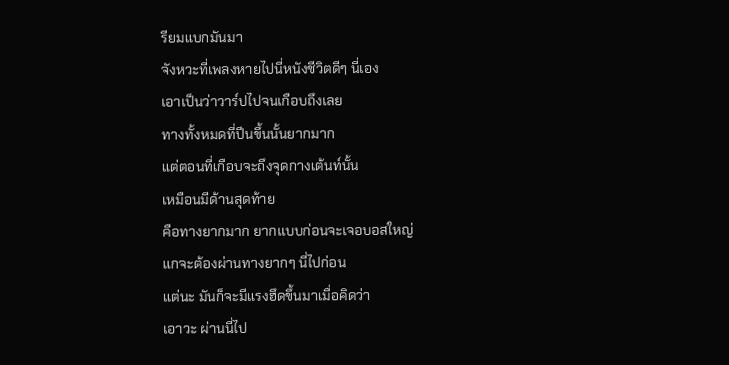รียมแบกมันมา
จังหวะที่เพลงหายไปนี่หนังชีวิตดีๆ นี่เอง
เอาเป็นว่าวาร์ปไปจนเกือบถึงเลย
ทางทั้งหมดที่ปีนขึ้นนั้นยากมาก
แต่ตอนที่เกือบจะถึงจุดกางเต้นท์นั้น
เหมือนมีด้านสุดท้าย
คือทางยากมาก ยากแบบก่อนจะเจอบอสใหญ่
แกจะต้องผ่านทางยากๆ นี่ไปก่อน
แต่นะ มันก็จะมีแรงฮึดขึ้นมาเมื่อคิดว่า
เอาวะ ผ่านนี่ไป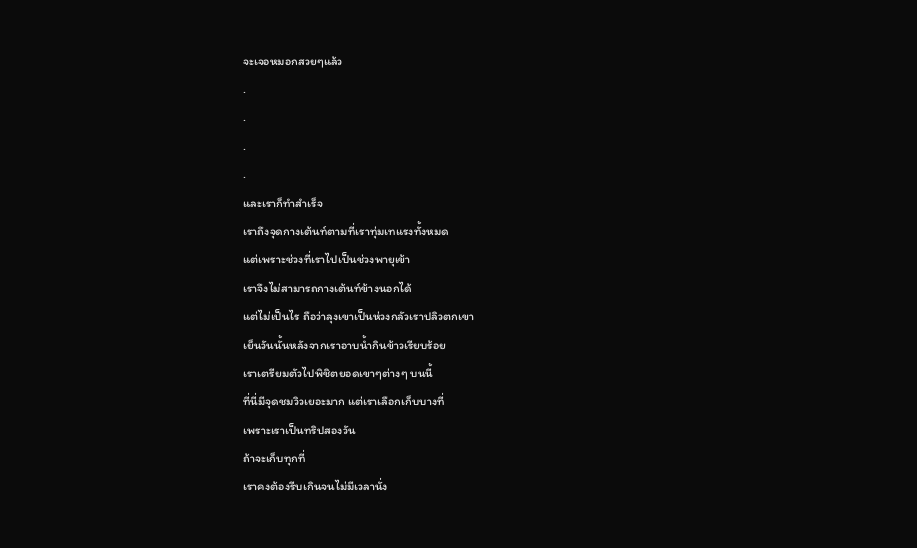จะเจอหมอกสวยๆแล้ว
.
.
.
.
และเราก็ทำสำเร็จ
เราถึงจุดกางเต้นท์ตามที่เราทุ่มเทแรงทั้งหมด
แต่เพราะช่วงที่เราไปเป็นช่วงพายุเข้า
เราจึงไม่สามารถกางเต้นท์ข้างนอกได้
แต่ไม่เป็นไร ถือว่าลุงเขาเป็นห่วงกลัวเราปลิวตกเขา
เย็นวันนั้นหลังจากเราอาบน้ำกินข้าวเรียบร้อย
เราเตรียมตัวไปพิชิตยอดเขาๆต่างๆ บนนี้
ที่นี่มีจุดชมวิวเยอะมาก แต่เราเลือกเก็บบางที่
เพราะเราเป็นทริปสองวัน
ถ้าจะเก็บทุกที่
เราคงต้องรีบเกินจนไม่มีเวลานั่ง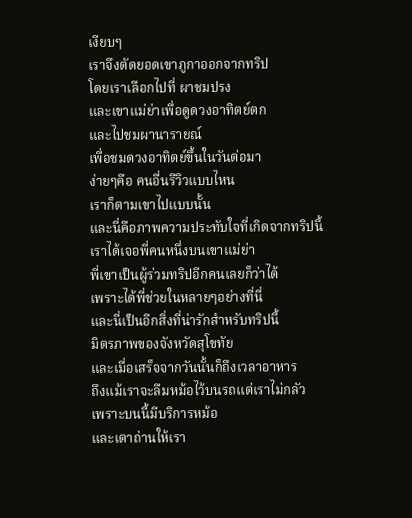เงียบๆ
เราจึงตัดยอดเขาภูกาออกจากทริป
โดยเราเลือกไปที่ ผาชมปรง
และเขาแม่ย่าเพื่อดูดวงอาทิตย์ตก
และไปชมผานารายณ์
เพื่อชมดวงอาทิตย์ขึ้นในวันต่อมา
ง่ายๆคือ คนอื่นรีวิวแบบไหน
เราก็ตามเขาไปแบบนั้น
และนี่คือภาพความประทับใจที่เกิดจากทริปนี้
เราได้เจอพี่คนหนึ่งบนเขาแม่ย่า
พี่เขาเป็นผู้ร่วมทริปอีกคนเลยก็ว่าได้
เพราะได้พี่ช่วยในหลายๆอย่างที่นี่
และนี่เป็นอีกสิ่งที่น่ารักสำหรับทริปนี้
มิตรภาพของจังหวัดสุโขทัย
และเมื่อเสร็จจากวันนั้นก็ถึงเวลาอาหาร
ถึงแม้เราจะลืมหม้อไว้บนรถแต่เราไม่กลัว
เพราะบนนี้มีบริการหม้อ
และเตาถ่านให้เรา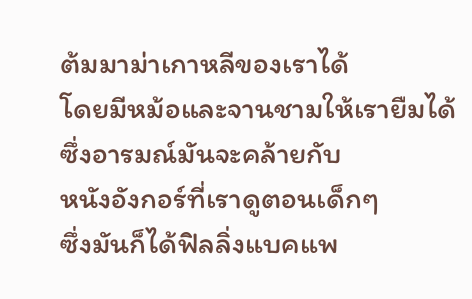ต้มมาม่าเกาหลีของเราได้
โดยมีหม้อและจานชามให้เรายืมได้
ซึ่งอารมณ์มันจะคล้ายกับ
หนังอังกอร์ที่เราดูตอนเด็กๆ
ซึ่งมันก็ได้ฟิลลิ่งแบคแพ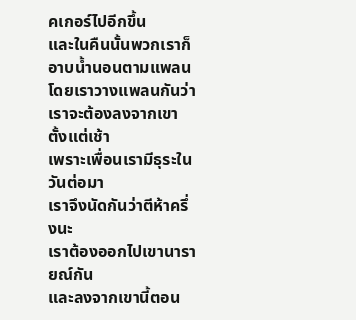คเกอร์ไปอีกขึ้น
และในคืนนั้นพวกเราก็อาบน้ำนอนตามแพลน
โดยเราวางแพลนกันว่า
เราจะต้องลงจากเขาตั้งแต่เช้า
เพราะเพื่อนเรามีธุระในวันต่อมา
เราจึงนัดกันว่าตีห้าครึ่งนะ
เราต้องออกไปเขานารายณ์กัน
และลงจากเขานี้ตอน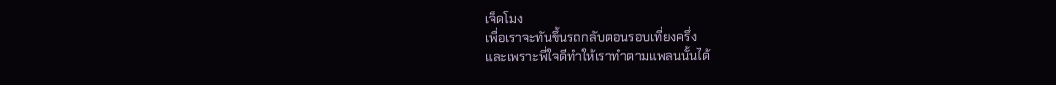เจ็ดโมง
เพื่อเราจะทันขึ้นรถกลับตอนรอบเที่ยงครึ่ง
และเพราะพี่ใจดีทำให้เราทำตามแพลนนั้นได้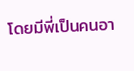โดยมีพี่เป็นคนอา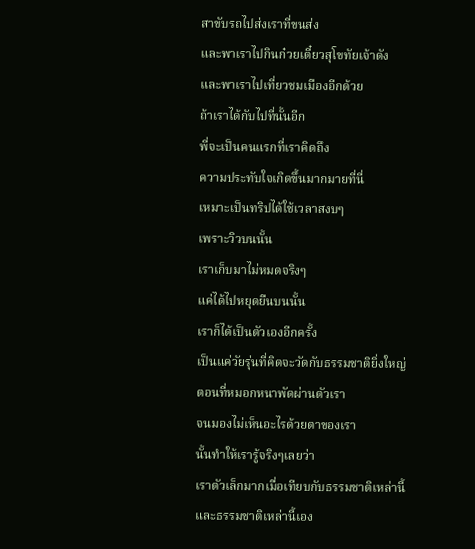สาขับรถไปส่งเราที่ขนส่ง
และพาเราไปกินก๋วยเตี๋ยวสุโขทัยเจ้าดัง
และพาเราไปเที่ยวชมเมืองอีกด้วย
ถ้าเราได้กับไปที่นั้นอีก
พี่จะเป็นคนแรกที่เราคิดถึง
ความประทับใจเกิดขึ้นมากมายที่นี่
เหมาะเป็นทริปได้ใช้เวลาสงบๆ
เพราะวิวบนนั้น
เราเก็บมาไม่หมดจริงๆ
แค่ได้ไปหยุดยืนบนนั้น
เราก็ได้เป็นตัวเองอีกครั้ง
เป็นแค่วัยรุ่นที่คิดจะวัดกับธรรมชาติยิ่งใหญ่
ตอนที่หมอกหนาพัดผ่านตัวเรา
จนมองไม่เห็นอะไรด้วยตาของเรา
นั้นทำให้เรารู้จริงๆเลยว่า
เราตัวเล็กมากเมื่อเทียบกับธรรมชาติเหล่านี้
และธรรมชาติเหล่านี้เอง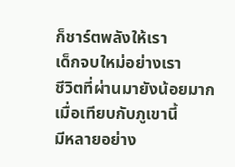ก็ชาร์ตพลังให้เรา
เด็กจบใหม่อย่างเรา
ชีวิตที่ผ่านมายังน้อยมากเมื่อเทียบกับภูเขานี้
มีหลายอย่าง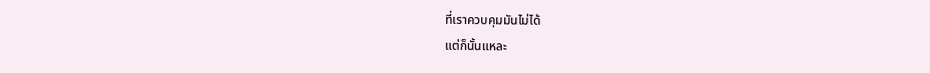ที่เราควบคุมมันไม่ได้
แต่ก็นั้นแหละ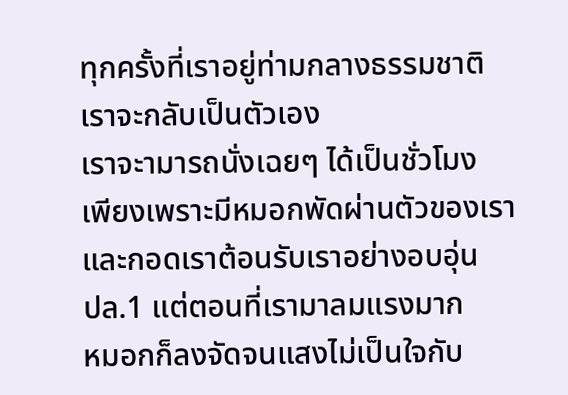ทุกครั้งที่เราอยู่ท่ามกลางธรรมชาติ
เราจะกลับเป็นตัวเอง
เราจะามารถนั่งเฉยๆ ได้เป็นชั่วโมง
เพียงเพราะมีหมอกพัดผ่านตัวของเรา
และกอดเราต้อนรับเราอย่างอบอุ่น
ปล.1 แต่ตอนที่เรามาลมแรงมาก
หมอกก็ลงจัดจนแสงไม่เป็นใจกับ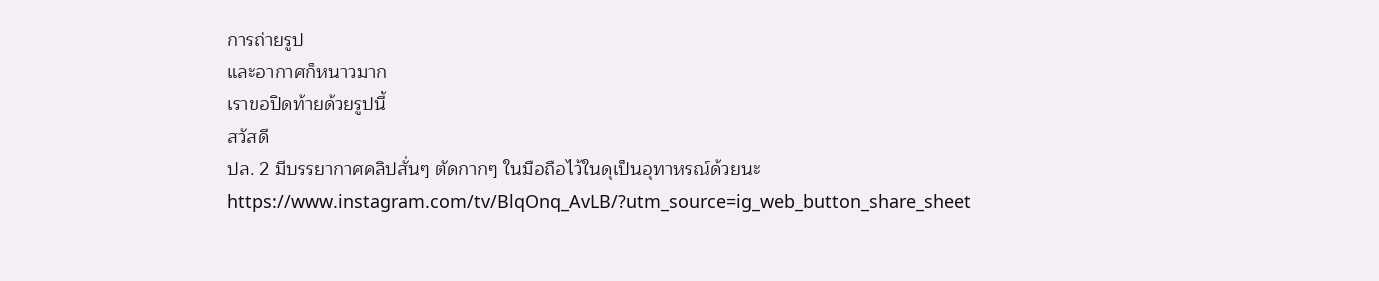การถ่ายรูป
และอากาศก็หนาวมาก
เราขอปิดท้ายด้วยรูปนี้
สวัสดี
ปล. 2 มีบรรยากาศคลิปสั่นๆ ตัดกากๆ ในมือถือไว้ในดุเป็นอุทาหรณ์ด้วยนะ
https://www.instagram.com/tv/BlqOnq_AvLB/?utm_source=ig_web_button_share_sheet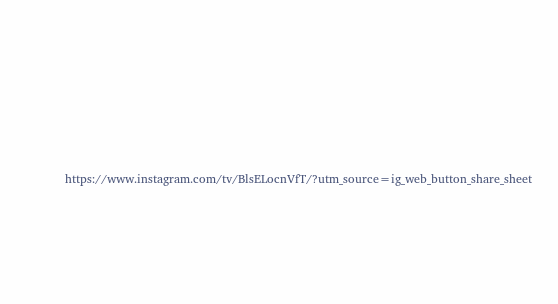https://www.instagram.com/tv/BlsELocnVfT/?utm_source=ig_web_button_share_sheet